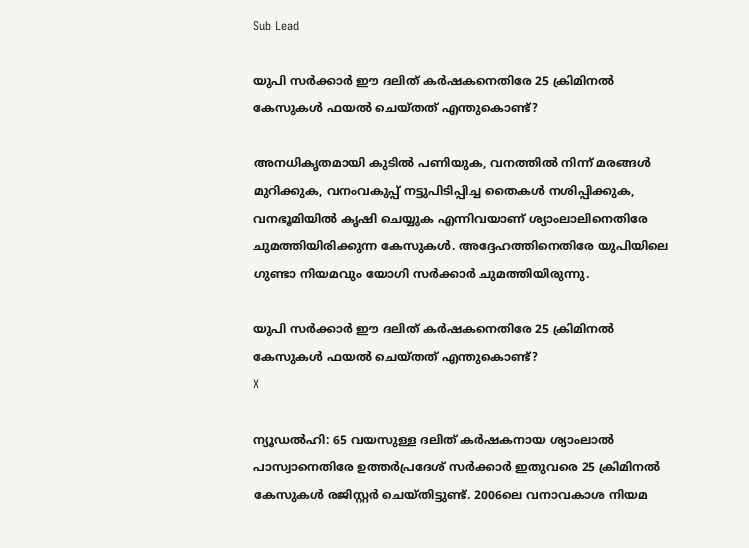Sub Lead

യുപി സര്‍ക്കാര്‍ ഈ ദലിത് കര്‍ഷകനെതിരേ 25 ക്രിമിനല്‍ കേസുകള്‍ ഫയല്‍ ചെയ്തത് എന്തുകൊണ്ട്?

അനധികൃതമായി കുടില്‍ പണിയുക, വനത്തില്‍ നിന്ന് മരങ്ങള്‍ മുറിക്കുക, വനംവകുപ്പ് നട്ടുപിടിപ്പിച്ച തൈകള്‍ നശിപ്പിക്കുക, വനഭൂമിയില്‍ കൃഷി ചെയ്യുക എന്നിവയാണ് ശ്യാംലാലിനെതിരേ ചുമത്തിയിരിക്കുന്ന കേസുകള്‍. അദ്ദേഹത്തിനെതിരേ യുപിയിലെ ഗുണ്ടാ നിയമവും യോഗി സര്‍ക്കാര്‍ ചുമത്തിയിരുന്നു.

യുപി സര്‍ക്കാര്‍ ഈ ദലിത് കര്‍ഷകനെതിരേ 25 ക്രിമിനല്‍ കേസുകള്‍ ഫയല്‍ ചെയ്തത് എന്തുകൊണ്ട്?
X

ന്യൂഡല്‍ഹി: 65 വയസുള്ള ദലിത് കര്‍ഷകനായ ശ്യാംലാല്‍ പാസ്വാനെതിരേ ഉത്തര്‍പ്രദേശ് സര്‍ക്കാര്‍ ഇതുവരെ 25 ക്രിമിനല്‍ കേസുകള്‍ രജിസ്റ്റര്‍ ചെയ്തിട്ടുണ്ട്. 2006ലെ വനാവകാശ നിയമ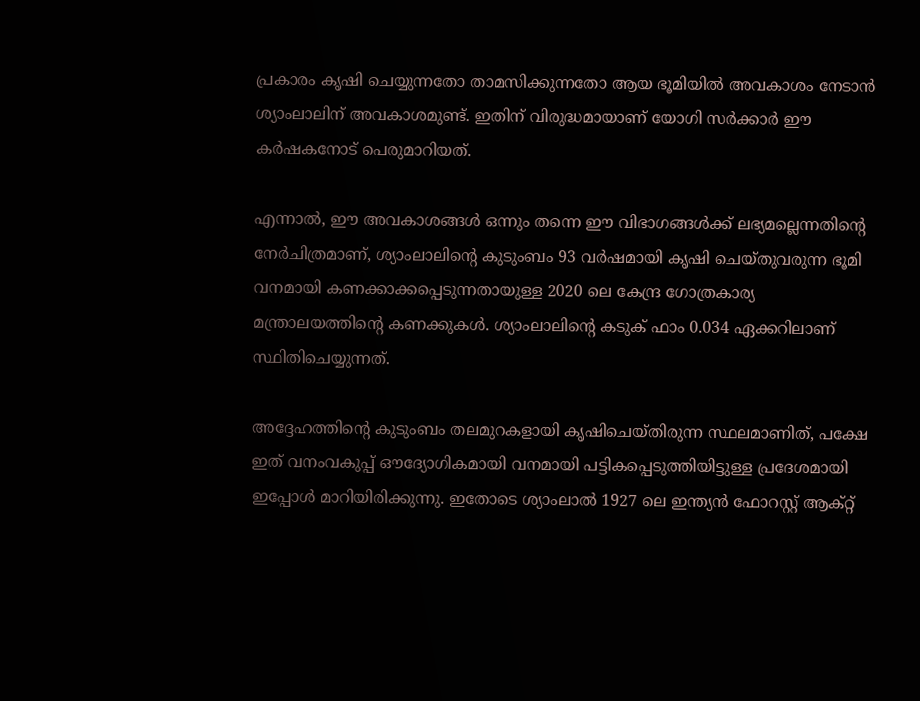പ്രകാരം കൃഷി ചെയ്യുന്നതോ താമസിക്കുന്നതോ ആയ ഭൂമിയില്‍ അവകാശം നേടാന്‍ ശ്യാംലാലിന് അവകാശമുണ്ട്. ഇതിന് വിരുദ്ധമായാണ് യോഗി സര്‍ക്കാര്‍ ഈ കര്‍ഷകനോട് പെരുമാറിയത്.

എന്നാല്‍, ഈ അവകാശങ്ങള്‍ ഒന്നും തന്നെ ഈ വിഭാഗങ്ങള്‍ക്ക് ലഭ്യമല്ലെന്നതിന്റെ നേര്‍ചിത്രമാണ്, ശ്യാംലാലിന്റെ കുടുംബം 93 വര്‍ഷമായി കൃഷി ചെയ്തുവരുന്ന ഭൂമി വനമായി കണക്കാക്കപ്പെടുന്നതായുള്ള 2020 ലെ കേന്ദ്ര ഗോത്രകാര്യ മന്ത്രാലയത്തിന്റെ കണക്കുകള്‍. ശ്യാംലാലിന്റെ കടുക് ഫാം 0.034 ഏക്കറിലാണ് സ്ഥിതിചെയ്യുന്നത്.

അദ്ദേഹത്തിന്റെ കുടുംബം തലമുറകളായി കൃഷിചെയ്തിരുന്ന സ്ഥലമാണിത്, പക്ഷേ ഇത് വനംവകുപ്പ് ഔദ്യോഗികമായി വനമായി പട്ടികപ്പെടുത്തിയിട്ടുള്ള പ്രദേശമായി ഇപ്പോള്‍ മാറിയിരിക്കുന്നു. ഇതോടെ ശ്യാംലാല്‍ 1927 ലെ ഇന്ത്യന്‍ ഫോറസ്റ്റ് ആക്റ്റ്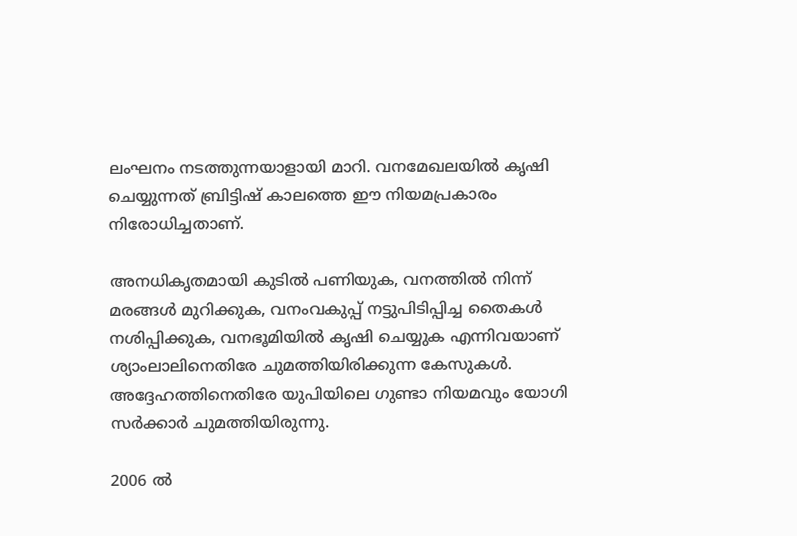ലംഘനം നടത്തുന്നയാളായി മാറി. വനമേഖലയില്‍ കൃഷി ചെയ്യുന്നത് ബ്രിട്ടിഷ് കാലത്തെ ഈ നിയമപ്രകാരം നിരോധിച്ചതാണ്.

അനധികൃതമായി കുടില്‍ പണിയുക, വനത്തില്‍ നിന്ന് മരങ്ങള്‍ മുറിക്കുക, വനംവകുപ്പ് നട്ടുപിടിപ്പിച്ച തൈകള്‍ നശിപ്പിക്കുക, വനഭൂമിയില്‍ കൃഷി ചെയ്യുക എന്നിവയാണ് ശ്യാംലാലിനെതിരേ ചുമത്തിയിരിക്കുന്ന കേസുകള്‍. അദ്ദേഹത്തിനെതിരേ യുപിയിലെ ഗുണ്ടാ നിയമവും യോഗി സര്‍ക്കാര്‍ ചുമത്തിയിരുന്നു.

2006 ല്‍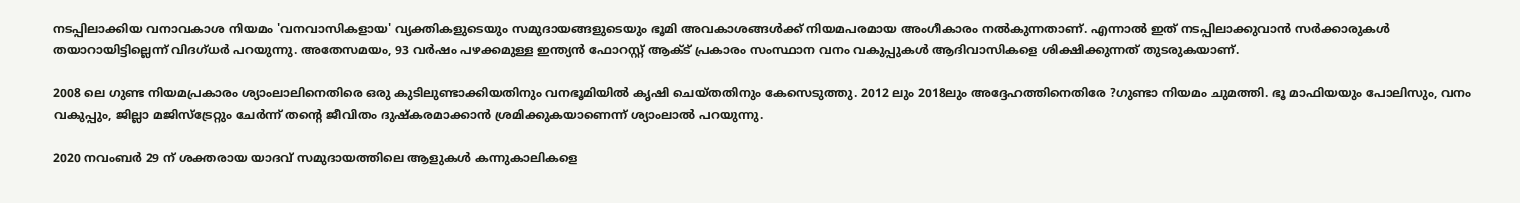നടപ്പിലാക്കിയ വനാവകാശ നിയമം 'വനവാസികളായ' വ്യക്തികളുടെയും സമുദായങ്ങളുടെയും ഭൂമി അവകാശങ്ങള്‍ക്ക് നിയമപരമായ അംഗീകാരം നല്‍കുന്നതാണ്. എന്നാല്‍ ഇത് നടപ്പിലാക്കുവാന്‍ സര്‍ക്കാരുകള്‍ തയാറായിട്ടില്ലെന്ന് വിദഗ്ധര്‍ പറയുന്നു. അതേസമയം, 93 വര്‍ഷം പഴക്കമുള്ള ഇന്ത്യന്‍ ഫോറസ്റ്റ് ആക്ട് പ്രകാരം സംസ്ഥാന വനം വകുപ്പുകള്‍ ആദിവാസികളെ ശിക്ഷിക്കുന്നത് തുടരുകയാണ്.

2008 ലെ ഗുണ്ട നിയമപ്രകാരം ശ്യാംലാലിനെതിരെ ഒരു കുടിലുണ്ടാക്കിയതിനും വനഭൂമിയില്‍ കൃഷി ചെയ്തതിനും കേസെടുത്തു. 2012 ലും 2018ലും അദ്ദേഹത്തിനെതിരേ ?ഗുണ്ടാ നിയമം ചുമത്തി. ഭൂ മാഫിയയും പോലിസും, വനം വകുപ്പും, ജില്ലാ മജിസ്‌ട്രേറ്റും ചേര്‍ന്ന് തന്റെ ജീവിതം ദുഷ്‌കരമാക്കാന്‍ ശ്രമിക്കുകയാണെന്ന് ശ്യാംലാല്‍ പറയുന്നു.

2020 നവംബര്‍ 29 ന് ശക്തരായ യാദവ് സമുദായത്തിലെ ആളുകള്‍ കന്നുകാലികളെ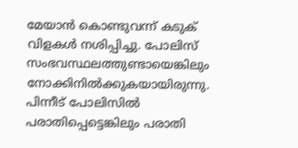മേയാന്‍ കൊണ്ടുവന്ന് കടുക് വിളകള്‍ നശിപ്പിച്ചു. പോലിസ് സംഭവസ്ഥലത്തുണ്ടായെങ്കിലും നോക്കിനില്‍ക്കുകയായിരുന്നു. പിന്നീട് പോലിസില്‍ പരാതിപ്പെട്ടെങ്കിലും പരാതി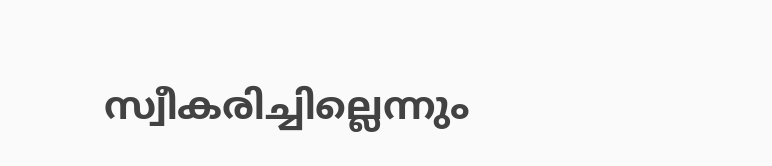സ്വീകരിച്ചില്ലെന്നും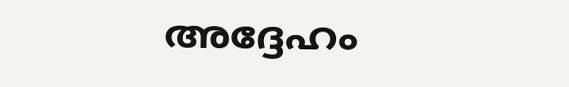അദ്ദേഹം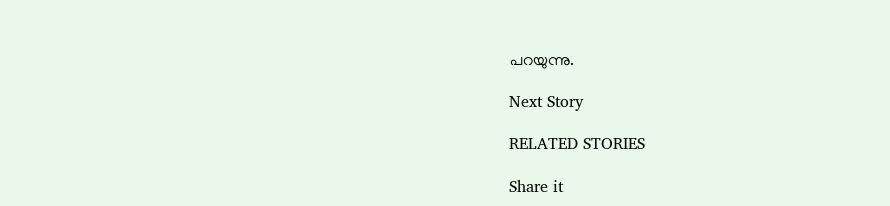പറയുന്നു.

Next Story

RELATED STORIES

Share it